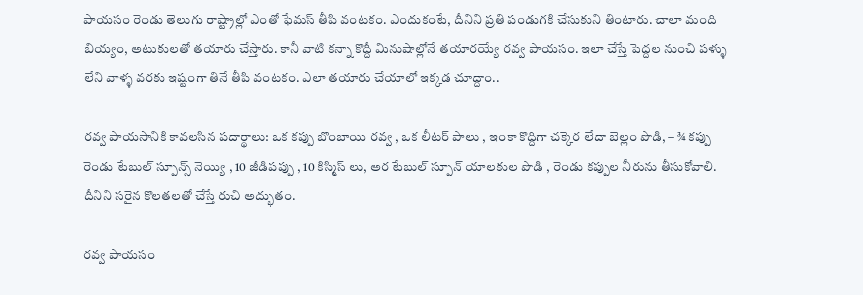పాయసం రెండు తెలుగు రాష్ట్రాల్లో ఎంతో ఫేమస్ తీపి వంటకం. ఎందుకంటే, దీనిని ప్రతి పండుగకి చేసుకుని తింటారు. చాలా మంది బియ్యం, అటుకులతో తయారు చేస్తారు. కానీ వాటి కన్నా కొద్దీ మినుషాల్లోనే తయారయ్యే రవ్వ పాయసం. ఇలా చేస్తే పెద్దల నుంచి పళ్ళు లేని వాళ్ళ వరకు ఇష్టంగా తినే తీపి వంటకం. ఎలా తయారు చేయాలో ఇక్కడ చూద్దాం..

రవ్వ పాయసానికి కావలసిన పదార్థాలు: ఒక కప్పు బొంబాయి రవ్వ , ఒక లీటర్ పాలు , ఇంకా కొద్దిగా చక్కెర లేదా బెల్లం పొడి, – ¾ కప్పు రెండు టేబుల్ స్పూన్స్ నెయ్యి , 10 జీడిపప్పు , 10 కిస్మిస్ లు, అర టేబుల్ స్పూన్ యాలకుల పొడి , రెండు కప్పుల నీరును తీసుకోవాలి. దీనిని సరైన కొలతలతో చేస్తే రుచి అద్భుతం.

రవ్వ పాయసం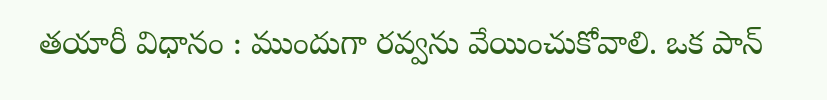తయారీ విధానం : ముందుగా రవ్వను వేయించుకోవాలి. ఒక పాన్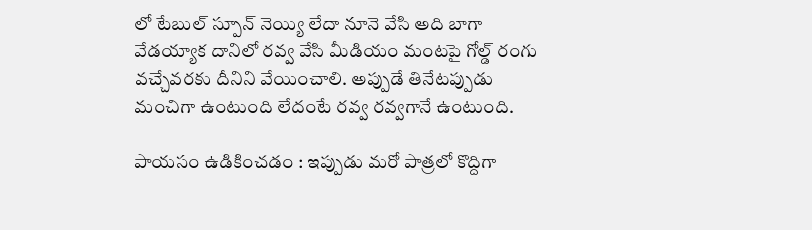లో టేబుల్ స్పూన్ నెయ్యి లేదా నూనె వేసి అది బాగా వేడయ్యాక దానిలో రవ్వ వేసి మీడియం మంటపై గోల్డ్ రంగు వచ్చేవరకు దీనిని వేయించాలి. అప్పుడే తినేటప్పుడు మంచిగా ఉంటుంది లేదంటే రవ్వ రవ్వగానే ఉంటుంది.

పాయసం ఉడికించడం : ఇప్పుడు మరో పాత్రలో కొద్దిగా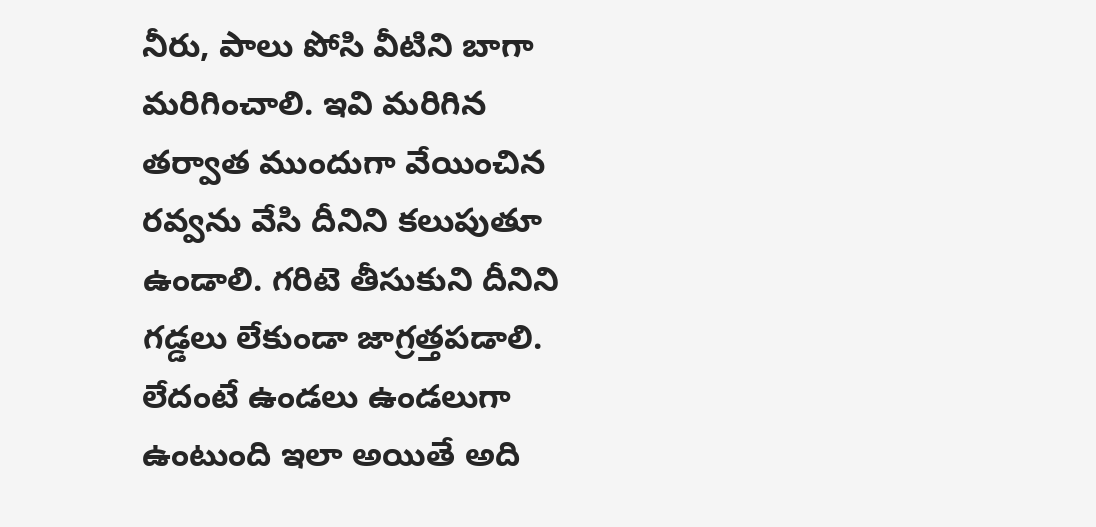నీరు, పాలు పోసి వీటిని బాగా మరిగించాలి. ఇవి మరిగిన తర్వాత ముందుగా వేయించిన రవ్వను వేసి దీనిని కలుపుతూ ఉండాలి. గరిటె తీసుకుని దీనిని గడ్డలు లేకుండా జాగ్రత్తపడాలి. లేదంటే ఉండలు ఉండలుగా ఉంటుంది ఇలా అయితే అది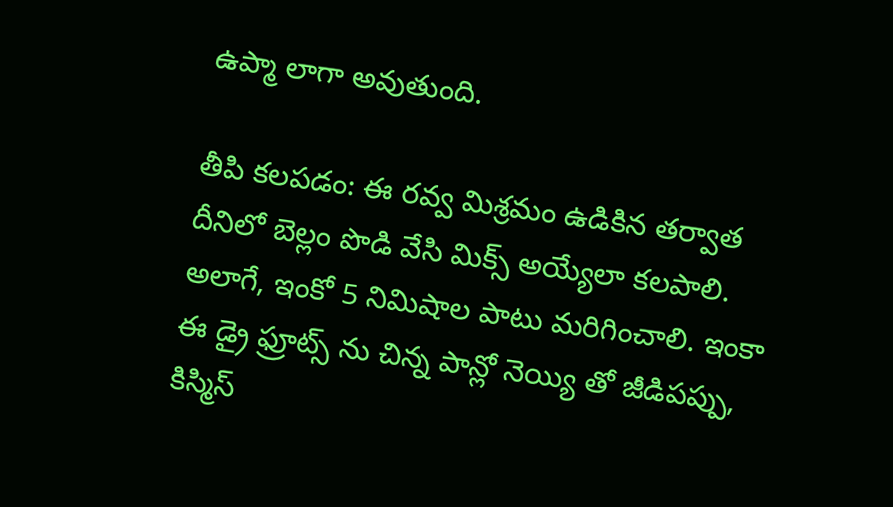ఉప్మా లాగా అవుతుంది.

తీపి కలపడం: ఈ రవ్వ మిశ్రమం ఉడికిన తర్వాత దీనిలో బెల్లం పొడి వేసి మిక్స్ అయ్యేలా కలపాలి. అలాగే, ఇంకో 5 నిమిషాల పాటు మరిగించాలి. ఇంకా ఈ డ్రై ఫ్రూట్స్ ను చిన్న పాన్లో నెయ్యి తో జీడిపప్పు, కిస్మిస్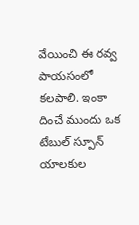వేయించి ఈ రవ్వ పాయసంలో కలపాలి. ఇంకా దించే ముందు ఒక టేబుల్ స్పూన్ యాలకుల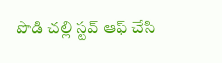పొడి చల్లి స్టవ్ ఆఫ్ చేసి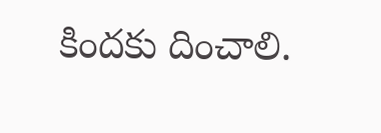కిందకు దించాలి.